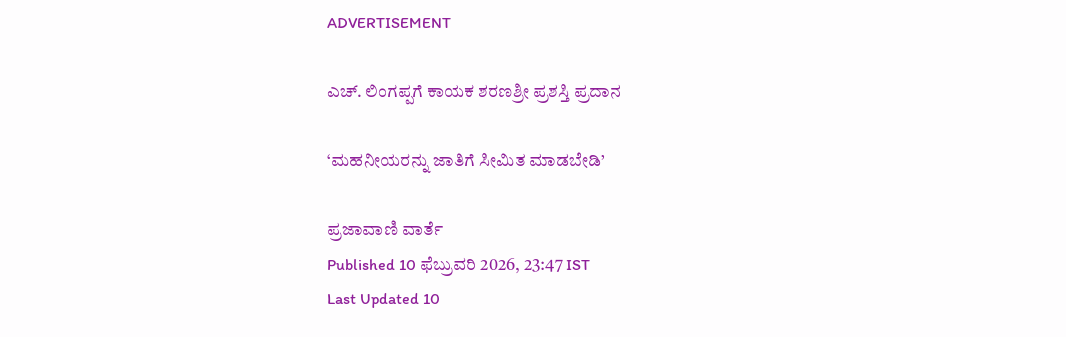ADVERTISEMENT

ಎಚ್. ಲಿಂಗಪ್ಪಗೆ ಕಾಯಕ ಶರಣಶ್ರೀ ಪ್ರಶಸ್ತಿ ಪ್ರದಾನ

‘ಮಹನೀಯರನ್ನು ಜಾತಿಗೆ ಸೀಮಿತ ಮಾಡಬೇಡಿ’

ಪ್ರಜಾವಾಣಿ ವಾರ್ತೆ
Published 10 ಫೆಬ್ರುವರಿ 2026, 23:47 IST
Last Updated 10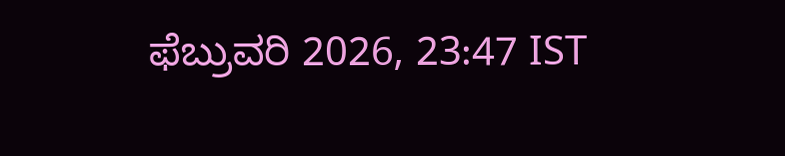ಫೆಬ್ರುವರಿ 2026, 23:47 IST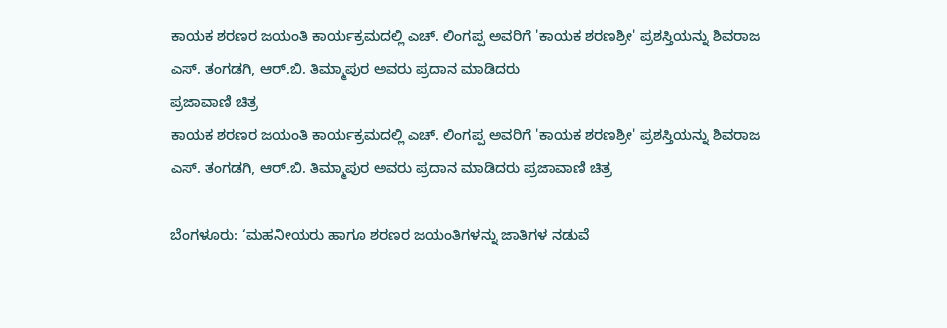ಕಾಯಕ ಶರಣರ ಜಯಂತಿ ಕಾರ್ಯಕ್ರಮದಲ್ಲಿ ಎಚ್. ಲಿಂಗಪ್ಪ ಅವರಿಗೆ 'ಕಾಯಕ ಶರಣಶ್ರೀ' ಪ್ರಶಸ್ತಿಯನ್ನು ಶಿವರಾಜ ಎಸ್. ತಂಗಡಗಿ, ಆರ್‌.ಬಿ. ತಿಮ್ಮಾಪುರ ‍ಅವರು ಪ್ರದಾನ ಮಾಡಿದರು
ಪ್ರಜಾವಾಣಿ ಚಿತ್ರ
ಕಾಯಕ ಶರಣರ ಜಯಂತಿ ಕಾರ್ಯಕ್ರಮದಲ್ಲಿ ಎಚ್. ಲಿಂಗಪ್ಪ ಅವರಿಗೆ 'ಕಾಯಕ ಶರಣಶ್ರೀ' ಪ್ರಶಸ್ತಿಯನ್ನು ಶಿವರಾಜ ಎಸ್. ತಂಗಡಗಿ, ಆರ್‌.ಬಿ. ತಿಮ್ಮಾಪುರ ‍ಅವರು ಪ್ರದಾನ ಮಾಡಿದರು ಪ್ರಜಾವಾಣಿ ಚಿತ್ರ

ಬೆಂಗಳೂರು: ‘ಮಹನೀಯರು ಹಾಗೂ ಶರಣರ ಜಯಂತಿಗಳನ್ನು ಜಾತಿಗಳ ನಡುವೆ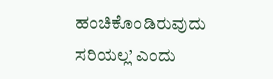ಹಂಚಿಕೊಂಡಿರುವುದು ಸರಿಯಲ್ಲ’ ಎಂದು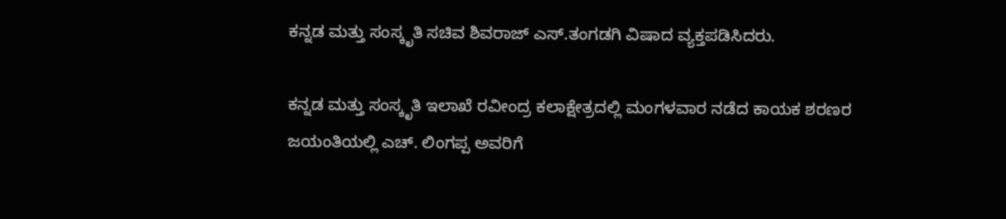ಕನ್ನಡ ಮತ್ತು ಸಂಸ್ಕೃತಿ ಸಚಿವ ಶಿವರಾಜ್‌ ಎಸ್.ತಂಗಡಗಿ ವಿಷಾದ ವ್ಯಕ್ತಪಡಿಸಿದರು.

ಕನ್ನಡ ಮತ್ತು ಸಂಸ್ಕೃತಿ ಇಲಾಖೆ ರವೀಂದ್ರ ಕಲಾಕ್ಷೇತ್ರದಲ್ಲಿ ಮಂಗಳವಾರ ನಡೆದ ಕಾಯಕ ಶರಣರ ಜಯಂತಿಯಲ್ಲಿ ಎಚ್. ಲಿಂಗಪ್ಪ ಅವರಿಗೆ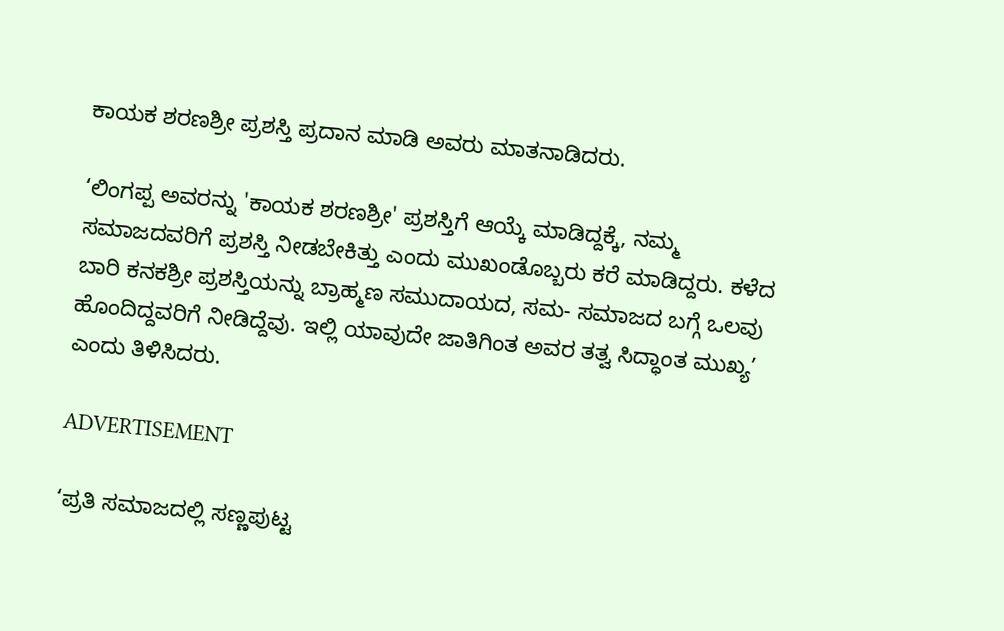ಕಾಯಕ ಶರಣಶ್ರೀ ಪ್ರಶಸ್ತಿ ಪ್ರದಾನ ಮಾಡಿ ಅವರು ಮಾತನಾಡಿದರು.

‘ಲಿಂಗಪ್ಪ ಅವರನ್ನು 'ಕಾಯಕ ಶರಣಶ್ರೀ' ಪ್ರಶಸ್ತಿಗೆ ಆಯ್ಕೆ ಮಾಡಿದ್ದಕ್ಕೆ, ನಮ್ಮ ಸಮಾಜದವರಿಗೆ ಪ್ರಶಸ್ತಿ ನೀಡಬೇಕಿತ್ತು ಎಂದು ಮುಖಂಡೊಬ್ಬರು ಕರೆ ಮಾಡಿದ್ದರು. ಕಳೆದ ಬಾರಿ ಕನಕಶ್ರೀ ಪ್ರಶಸ್ತಿಯನ್ನು ಬ್ರಾಹ್ಮಣ ಸಮುದಾಯದ, ಸಮ- ಸಮಾಜದ ಬಗ್ಗೆ ಒಲವು ಹೊಂದಿದ್ದವರಿಗೆ ನೀಡಿದ್ದೆವು. ಇಲ್ಲಿ ಯಾವುದೇ ಜಾತಿಗಿಂತ ಅವರ ತತ್ವ ಸಿದ್ಧಾಂತ ಮುಖ್ಯ’ ಎಂದು ತಿಳಿಸಿದರು.

ADVERTISEMENT

‘ಪ್ರತಿ ಸಮಾಜದಲ್ಲಿ ಸಣ್ಣಪುಟ್ಟ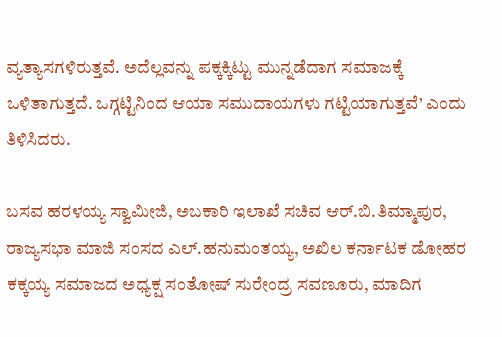ವ್ಯತ್ಯಾಸಗಳಿರುತ್ತವೆ. ಅದೆಲ್ಲವನ್ನು ಪಕ್ಕಕ್ಕಿಟ್ಟು ಮುನ್ನಡೆದಾಗ ಸಮಾಜಕ್ಕೆ ಒಳಿತಾಗುತ್ತದೆ. ಒಗ್ಗಟ್ಟಿನಿಂದ ಆಯಾ ಸಮುದಾಯಗಳು ಗಟ್ಟಿಯಾಗುತ್ತವೆ’ ಎಂದು ತಿಳಿಸಿದರು.

ಬಸವ ಹರಳಯ್ಯ ಸ್ವಾಮೀಜಿ, ಅಬಕಾರಿ ಇಲಾಖೆ‌ ಸಚಿವ ಆರ್.ಬಿ.ತಿಮ್ಮಾಪುರ, ರಾಜ್ಯಸಭಾ ಮಾಜಿ ಸಂಸದ ಎಲ್.ಹನುಮಂತಯ್ಯ, ಅಖಿಲ ಕರ್ನಾಟಕ ಡೋಹರ ಕಕ್ಕಯ್ಯ ಸಮಾಜದ ಅಧ್ಯಕ್ಷ ಸಂತೋಷ್ ಸುರೇಂದ್ರ ಸವಣೂರು, ಮಾದಿಗ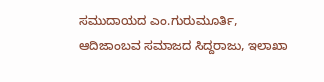ಸಮುದಾಯದ ಎಂ.ಗುರುಮೂರ್ತಿ, ಆದಿಜಾಂಬವ ಸಮಾಜದ ಸಿದ್ದರಾಜು, ಇಲಾಖಾ‌‌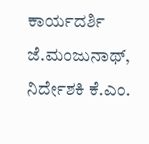ಕಾರ್ಯದರ್ಶಿ ಜೆ.ಮಂಜುನಾಥ್, ನಿರ್ದೇಶಕಿ ಕೆ.ಎಂ.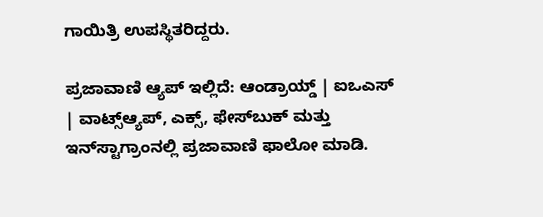ಗಾಯಿತ್ರಿ ಉಪಸ್ಥಿತರಿದ್ದರು.

ಪ್ರಜಾವಾಣಿ ಆ್ಯಪ್ ಇಲ್ಲಿದೆ: ಆಂಡ್ರಾಯ್ಡ್ | ಐಒಎಸ್ | ವಾಟ್ಸ್ಆ್ಯಪ್, ಎಕ್ಸ್, ಫೇಸ್‌ಬುಕ್ ಮತ್ತು ಇನ್‌ಸ್ಟಾಗ್ರಾಂನಲ್ಲಿ ಪ್ರಜಾವಾಣಿ ಫಾಲೋ ಮಾಡಿ.